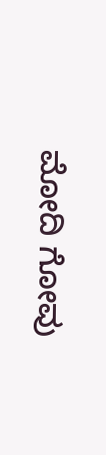ಮೋದಿ ಗೋವು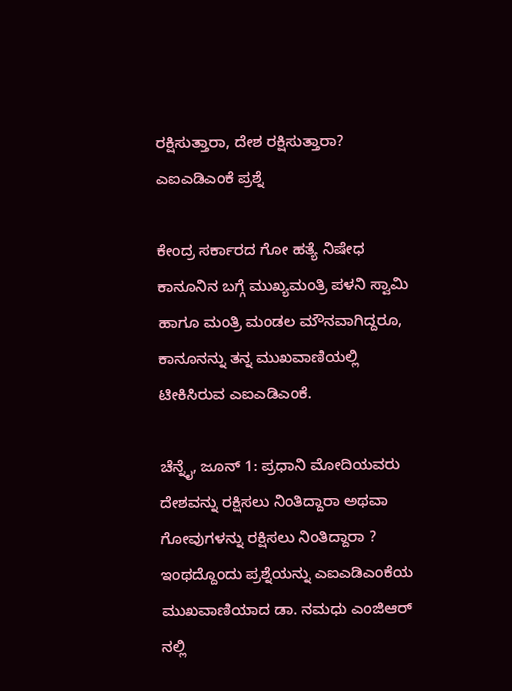ರಕ್ಷಿಸುತ್ತಾರಾ, ದೇಶ ರಕ್ಷಿಸುತ್ತಾರಾ? ಎಐಎಡಿಎಂಕೆ ಪ್ರಶ್ನೆ

ಕೇಂದ್ರ ಸರ್ಕಾರದ ಗೋ ಹತ್ಯೆ ನಿಷೇಧ ಕಾನೂನಿನ ಬಗ್ಗೆ ಮುಖ್ಯಮಂತ್ರಿ ಪಳನಿ ಸ್ವಾಮಿ ಹಾಗೂ ಮಂತ್ರಿ ಮಂಡಲ ಮೌನವಾಗಿದ್ದರೂ, ಕಾನೂನನ್ನು ತನ್ನ ಮುಖವಾಣಿಯಲ್ಲಿ ಟೀಕಿಸಿರುವ ಎಐಎಡಿಎಂಕೆ.

ಚೆನ್ನೈ, ಜೂನ್ 1: ಪ್ರಧಾನಿ ಮೋದಿಯವರು ದೇಶವನ್ನು ರಕ್ಷಿಸಲು ನಿಂತಿದ್ದಾರಾ ಅಥವಾ ಗೋವುಗಳನ್ನು ರಕ್ಷಿಸಲು ನಿಂತಿದ್ದಾರಾ ? ಇಂಥದ್ದೊಂದು ಪ್ರಶ್ನೆಯನ್ನು ಎಐಎಡಿಎಂಕೆಯ ಮುಖವಾಣಿಯಾದ ಡಾ. ನಮಧು ಎಂಜಿಆರ್ ನಲ್ಲಿ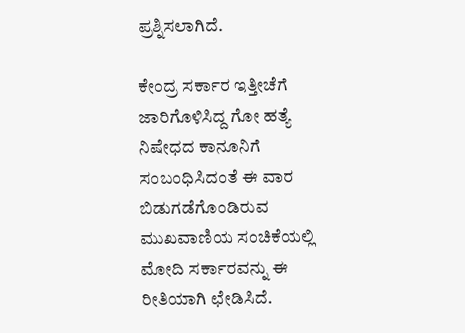ಪ್ರಶ್ನಿಸಲಾಗಿದೆ.

ಕೇಂದ್ರ ಸರ್ಕಾರ ಇತ್ತೀಚೆಗೆ ಜಾರಿಗೊಳಿಸಿದ್ದ ಗೋ ಹತ್ಯೆ ನಿಷೇಧದ ಕಾನೂನಿಗೆ ಸಂಬಂಧಿಸಿದಂತೆ ಈ ವಾರ ಬಿಡುಗಡೆಗೊಂಡಿರುವ ಮುಖವಾಣಿಯ ಸಂಚಿಕೆಯಲ್ಲಿ ಮೋದಿ ಸರ್ಕಾರವನ್ನು ಈ ರೀತಿಯಾಗಿ ಛೇಡಿಸಿದೆ.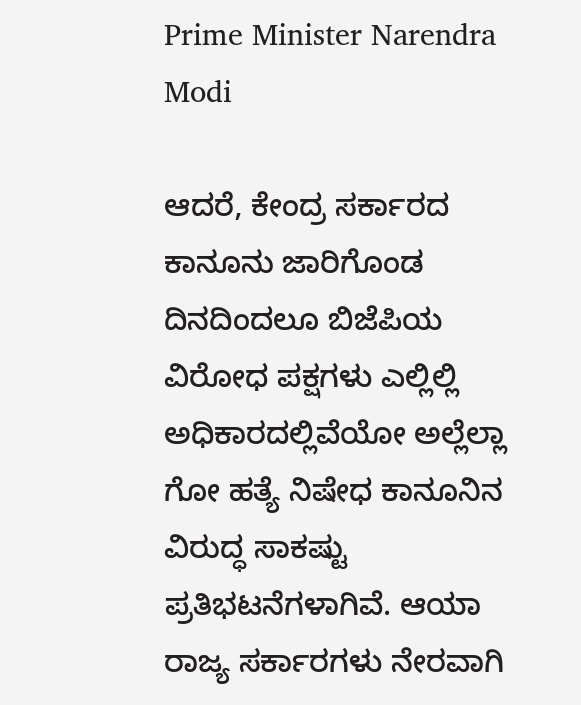Prime Minister Narendra Modi

ಆದರೆ, ಕೇಂದ್ರ ಸರ್ಕಾರದ ಕಾನೂನು ಜಾರಿಗೊಂಡ ದಿನದಿಂದಲೂ ಬಿಜೆಪಿಯ ವಿರೋಧ ಪಕ್ಷಗಳು ಎಲ್ಲಿಲ್ಲಿ ಅಧಿಕಾರದಲ್ಲಿವೆಯೋ ಅಲ್ಲೆಲ್ಲಾ ಗೋ ಹತ್ಯೆ ನಿಷೇಧ ಕಾನೂನಿನ ವಿರುದ್ಧ ಸಾಕಷ್ಟು ಪ್ರತಿಭಟನೆಗಳಾಗಿವೆ. ಆಯಾ ರಾಜ್ಯ ಸರ್ಕಾರಗಳು ನೇರವಾಗಿ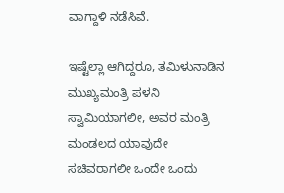ವಾಗ್ದಾಳಿ ನಡೆಸಿವೆ.

ಇಷ್ಟೆಲ್ಲಾ ಆಗಿದ್ದರೂ, ತಮಿಳುನಾಡಿನ ಮುಖ್ಯಮಂತ್ರಿ ಪಳನಿ ಸ್ವಾಮಿಯಾಗಲೀ, ಅವರ ಮಂತ್ರಿ ಮಂಡಲದ ಯಾವುದೇ ಸಚಿವರಾಗಲೀ ಒಂದೇ ಒಂದು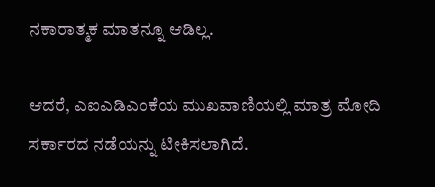ನಕಾರಾತ್ಮಕ ಮಾತನ್ನೂ ಆಡಿಲ್ಲ.

ಆದರೆ, ಎಐಎಡಿಎಂಕೆಯ ಮುಖವಾಣಿಯಲ್ಲಿ ಮಾತ್ರ ಮೋದಿ ಸರ್ಕಾರದ ನಡೆಯನ್ನು ಟೀಕಿಸಲಾಗಿದೆ.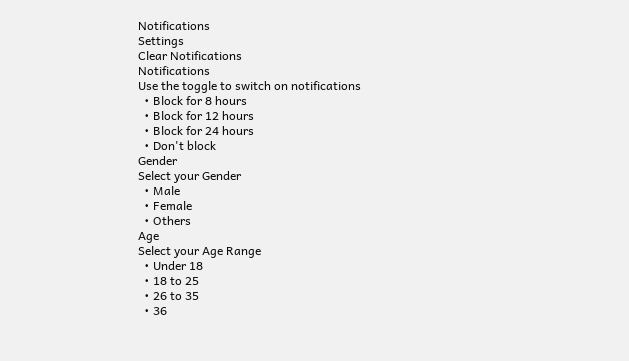Notifications
Settings
Clear Notifications
Notifications
Use the toggle to switch on notifications
  • Block for 8 hours
  • Block for 12 hours
  • Block for 24 hours
  • Don't block
Gender
Select your Gender
  • Male
  • Female
  • Others
Age
Select your Age Range
  • Under 18
  • 18 to 25
  • 26 to 35
  • 36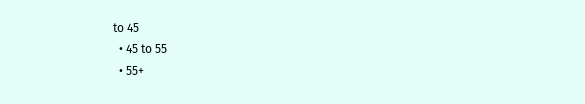to 45
  • 45 to 55
  • 55+